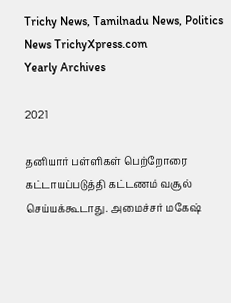Trichy News, Tamilnadu News, Politics News TrichyXpress.com
Yearly Archives

2021

தனியார் பள்ளிகள் பெற்றோரை கட்டாயப்படுத்தி கட்டணம் வசூல் செய்யக்கூடாது. அமைச்சர் மகேஷ்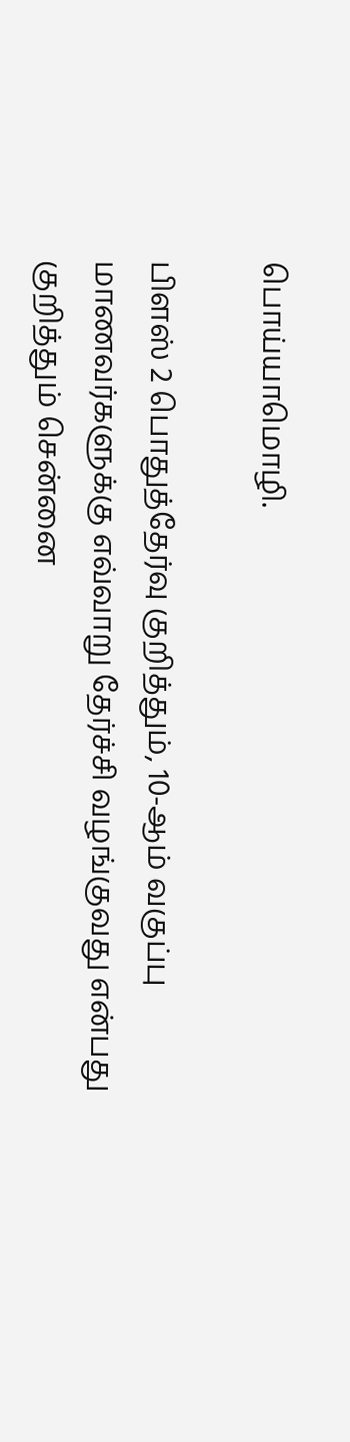பொய்யாமொழி.

பிளஸ் 2 பொதுத்தேர்வு குறித்தும், 10-ஆம் வகுப்பு மாணவர்களுக்கு எவ்வாறு தேர்ச்சி வழங்குவது என்பது குறித்தும் சென்னை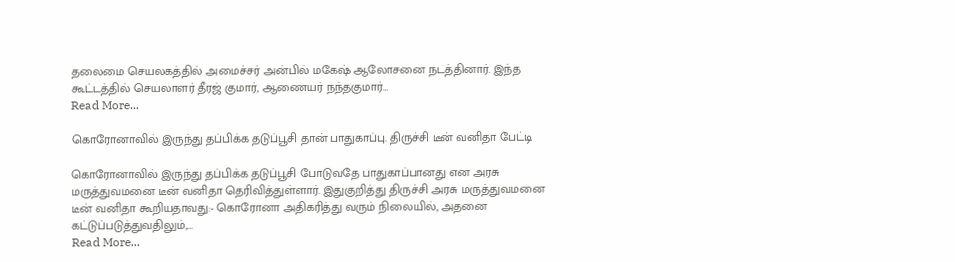தலைமை செயலகத்தில் அமைச்சர் அன்பில் மகேஷ் ஆலோசனை நடத்தினார். இந்த கூட்டத்தில் செயலாளர் தீரஜ் குமார், ஆணையர் நந்தகுமார்…
Read More...

கொரோனாவில் இருந்து தப்பிக்க தடுப்பூசி தான் பாதுகாப்பு. திருச்சி டீன் வனிதா பேட்டி

கொரோனாவில் இருந்து தப்பிக்க தடுப்பூசி போடுவதே பாதுகாப்பானது என அரசு மருத்துவமனை டீன் வனிதா தெரிவித்துள்ளார். இதுகுறித்து திருச்சி அரசு மருத்துவமனை டீன் வனிதா கூறியதாவது:- கொரோனா அதிகரித்து வரும் நிலையில், அதனை கட்டுப்படுத்துவதிலும்,…
Read More...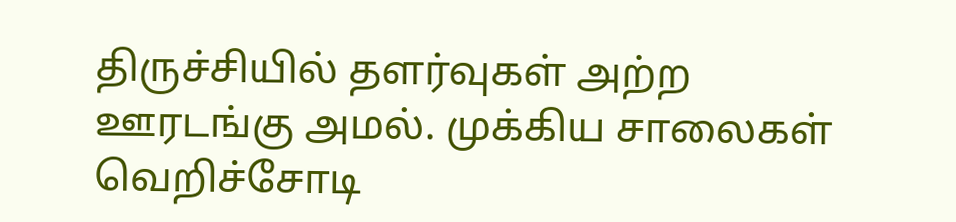திருச்சியில் தளர்வுகள் அற்ற ஊரடங்கு அமல். முக்கிய சாலைகள் வெறிச்சோடி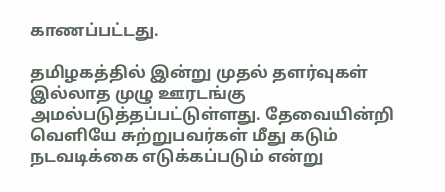காணப்பட்டது.

தமிழகத்தில் இன்று முதல் தளர்வுகள் இல்லாத முழு ஊரடங்கு அமல்படுத்தப்பட்டுள்ளது. தேவையின்றி வெளியே சுற்றுபவர்கள் மீது கடும் நடவடிக்கை எடுக்கப்படும் என்று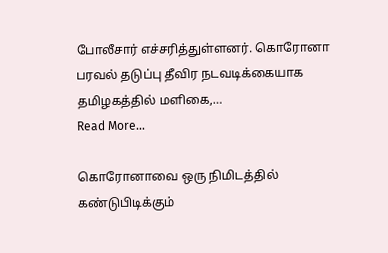போலீசார் எச்சரித்துள்ளனர். கொரோனா பரவல் தடுப்பு தீவிர நடவடிக்கையாக தமிழகத்தில் மளிகை,…
Read More...

கொரோனாவை ஒரு நிமிடத்தில் கண்டுபிடிக்கும்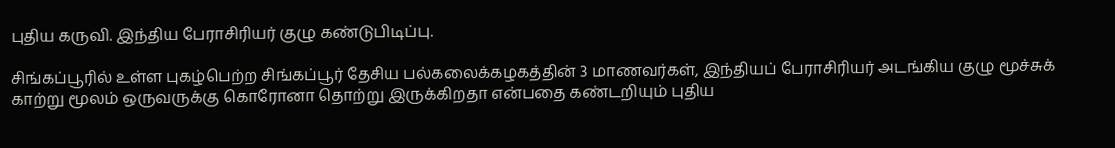புதிய கருவி. இந்திய பேராசிரியர் குழு கண்டுபிடிப்பு.

சிங்கப்பூரில் உள்ள புகழ்பெற்ற சிங்கப்பூர் தேசிய பல்கலைக்கழகத்தின் 3 மாணவர்கள், இந்தியப் பேராசிரியர் அடங்கிய குழு மூச்சுக் காற்று மூலம் ஒருவருக்கு கொரோனா தொற்று இருக்கிறதா என்பதை கண்டறியும் புதிய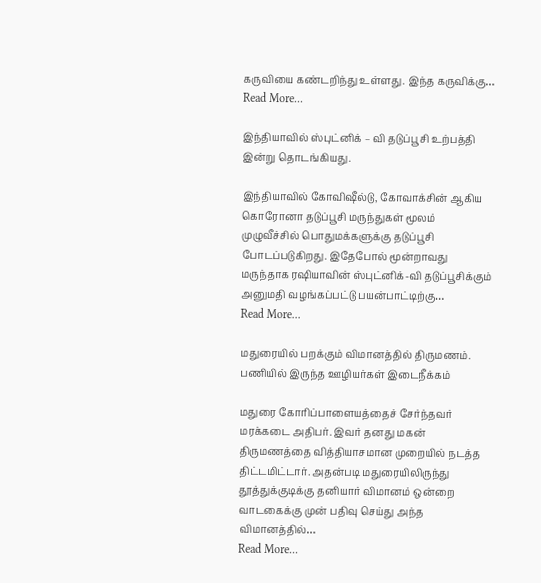கருவியை கண்டறிந்து உள்ளது. இந்த கருவிக்கு…
Read More...

இந்தியாவில் ஸ்புட்னிக் – வி தடுப்பூசி உற்பத்தி இன்று தொடங்கியது.

இந்தியாவில் கோவிஷீல்டு, கோவாக்சின் ஆகிய கொரோனா தடுப்பூசி மருந்துகள் மூலம் முழுவீச்சில் பொதுமக்களுக்கு தடுப்பூசி போடப்படுகிறது. இதேபோல் மூன்றாவது மருந்தாக ரஷியாவின் ஸ்புட்னிக்-வி தடுப்பூசிக்கும் அனுமதி வழங்கப்பட்டு பயன்பாட்டிற்கு…
Read More...

மதுரையில் பறக்கும் விமானத்தில் திருமணம். பணியில் இருந்த ஊழியர்கள் இடைநீக்கம்

மதுரை கோரிப்பாளையத்தைச் சேர்ந்தவர் மரக்கடை அதிபர். இவர் தனது மகன் திருமணத்தை வித்தியாசமான முறையில் நடத்த திட்டமிட்டார். அதன்படி மதுரையிலிருந்து தூத்துக்குடிக்கு தனியார் விமானம் ஒன்றை வாடகைக்கு முன் பதிவு செய்து அந்த விமானத்தில்…
Read More...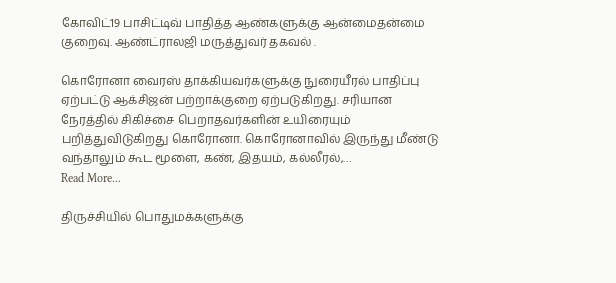கோவிட்19 பாசிட்டிவ் பாதித்த ஆண்களுக்கு ஆன்மைதன்மை குறைவு. ஆண்ட்ராலஜி மருத்துவர் தகவல் .

கொரோனா வைரஸ் தாக்கியவர்களுக்கு நுரையீரல் பாதிப்பு ஏற்பட்டு ஆக்சிஜன் பற்றாக்குறை ஏற்படுகிறது. சரியான நேரத்தில் சிகிச்சை பெறாதவர்களின் உயிரையும் பறித்துவிடுகிறது கொரோனா. கொரோனாவில் இருந்து மீண்டு வந்தாலும் கூட மூளை, கண், இதயம், கல்லீரல்,…
Read More...

திருச்சியில் பொதுமக்களுக்கு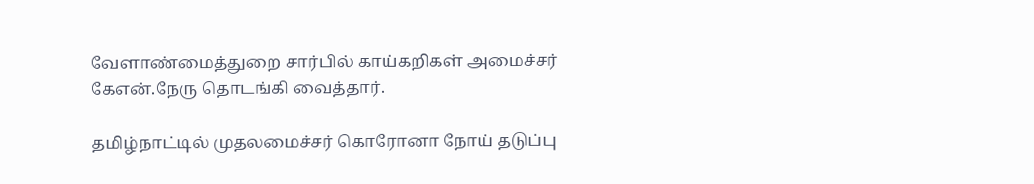வேளாண்மைத்துறை சார்பில் காய்கறிகள் அமைச்சர் கேஎன்.நேரு தொடங்கி வைத்தார்.

தமிழ்நாட்டில் முதலமைச்சர் கொரோனா நோய் தடுப்பு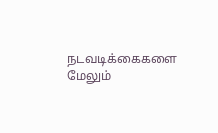நடவடிக்கைகளை மேலும்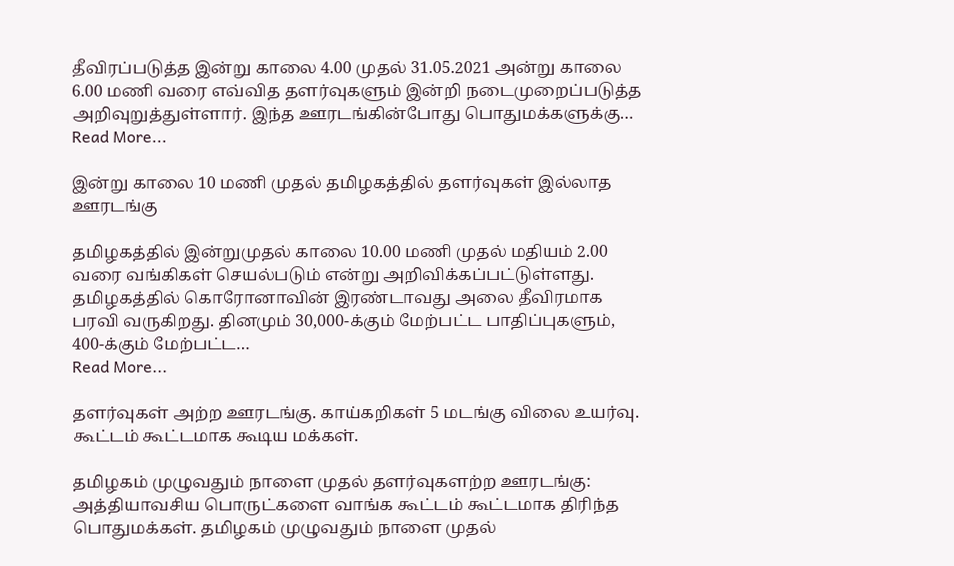தீவிரப்படுத்த இன்று காலை 4.00 முதல் 31.05.2021 அன்று காலை 6.00 மணி வரை எவ்வித தளர்வுகளும் இன்றி நடைமுறைப்படுத்த அறிவுறுத்துள்ளார். இந்த ஊரடங்கின்போது பொதுமக்களுக்கு…
Read More...

இன்று காலை 10 மணி முதல் தமிழகத்தில் தளர்வுகள் இல்லாத ஊரடங்கு

தமிழகத்தில் இன்றுமுதல் காலை 10.00 மணி முதல் மதியம் 2.00 வரை வங்கிகள் செயல்படும் என்று அறிவிக்கப்பட்டுள்ளது. தமிழகத்தில் கொரோனாவின் இரண்டாவது அலை தீவிரமாக பரவி வருகிறது. தினமும் 30,000-க்கும் மேற்பட்ட பாதிப்புகளும், 400-க்கும் மேற்பட்ட…
Read More...

தளர்வுகள் அற்ற ஊரடங்கு. காய்கறிகள் 5 மடங்கு விலை உயர்வு. கூட்டம் கூட்டமாக கூடிய மக்கள்.

தமிழகம் முழுவதும் நாளை முதல் தளர்வுகளற்ற ஊரடங்கு: அத்தியாவசிய பொருட்களை வாங்க கூட்டம் கூட்டமாக திரிந்த பொதுமக்கள். தமிழகம் முழுவதும் நாளை முதல்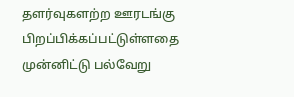தளர்வுகளற்ற ஊரடங்கு பிறப்பிக்கப்பட்டுள்ளதை முன்னிட்டு பல்வேறு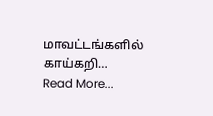மாவட்டங்களில் காய்கறி…
Read More...